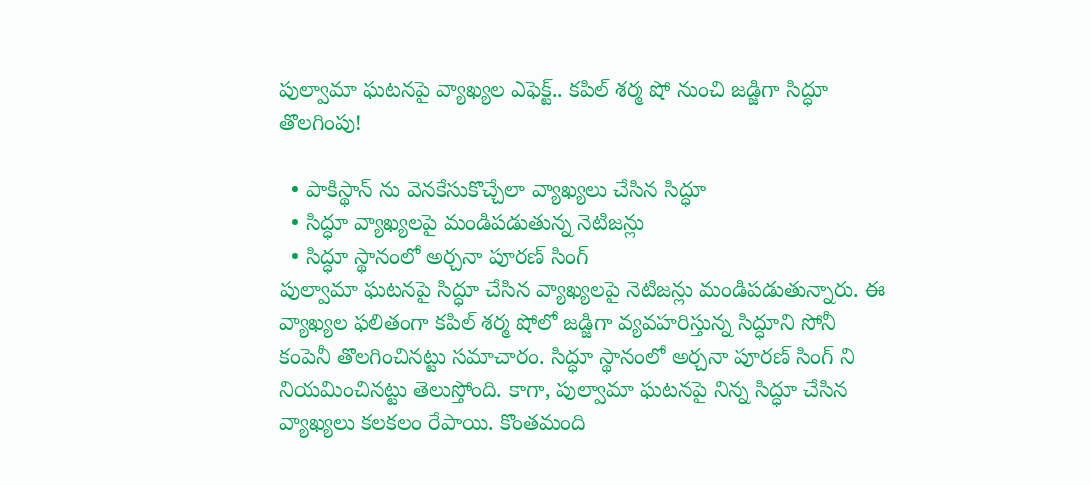పుల్వామా ఘటనపై వ్యాఖ్యల ఎఫెక్ట్.. కపిల్ శర్మ షో నుంచి జడ్జిగా సిద్ధూ తొలగింపు!

  • పాకిస్థాన్ ను వెనకేసుకొచ్చేలా వ్యాఖ్యలు చేసిన సిద్ధూ
  • సిద్ధూ వ్యాఖ్యలపై మండిపడుతున్న నెటిజన్లు
  • సిద్ధూ స్థానంలో అర్చనా పూరణ్ సింగ్
పుల్వామా ఘటనపై సిద్ధూ చేసిన వ్యాఖ్యలపై నెటిజన్లు మండిపడుతున్నారు. ఈ వ్యాఖ్యల ఫలితంగా కపిల్ శర్మ షోలో జడ్జిగా వ్యవహరిస్తున్న సిద్ధూని సోనీ కంపెనీ తొలగించినట్టు సమాచారం. సిద్ధూ స్థానంలో అర్చనా పూరణ్ సింగ్ ని నియమించినట్టు తెలుస్తోంది. కాగా, పుల్వామా ఘటనపై నిన్న సిద్ధూ చేసిన వ్యాఖ్యలు కలకలం రేపాయి. కొంతమంది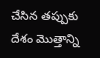చేసిన తప్పుకు దేశం మొత్తాన్ని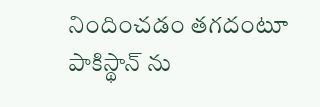నిందించడం తగదంటూ పాకిస్థాన్ ను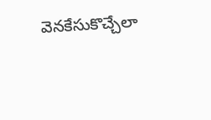వెనకేసుకొచ్చేలా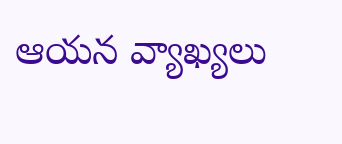ఆయన వ్యాఖ్యలు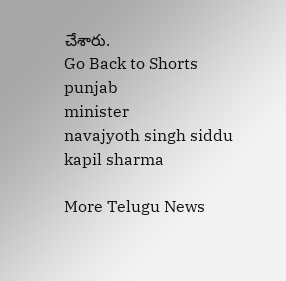చేశారు.
Go Back to Shorts
punjab
minister
navajyoth singh siddu
kapil sharma

More Telugu News